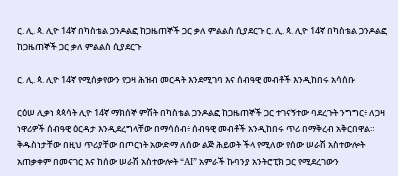ር. ሊ. ጳ. ሊዮ 14ኛ በካስቴል ጋንዶልፎ ከጋዜጠኞች ጋር ቃለ ምልልስ ሲያደርጉ ር. ሊ. ጳ. ሊዮ 14ኛ በካስቴል ጋንዶልፎ ከጋዜጠኞች ጋር ቃለ ምልልስ ሲያደርጉ

ር. ሊ. ጳ. ሊዮ 14ኛ የሚሰቃየውን የጋዛ ሕዝብ መርዳት እንደሚገባ እና ሰብዓዊ መብቶች እንዲከበሩ አሳሰቡ

ርዕሠ ሊቃነ ጳጳሳት ሊዮ 14ኛ ማክሰኞ ምሽት በካስቴል ጋንዶልፎ ከጋዜጠኞች ጋር ተገናኝተው ባደረጉት ንግግር፥ ለጋዛ ነዋሪዎች ሰብዓዊ ዕርዳታ እንዲደረግላቸው በማሳሰብ፥ ሰብዓዊ መብቶች አንዲከበሩ ጥሪ በማቅረብ አቅርበዋል። ቅዱስነታቸው በዚህ ጥሪያቸው በጦርነት አውድማ ለሰው ልጅ ሕይወት ችላ የሚለው የሰው ሠራሽ አስተውሎት አጠቃቀም በመናገር እና ከሰው ሠራሽ አስተውሎት “AI” አምራች ኩባንያ አንትሮፒክ ጋር የሚደረገውን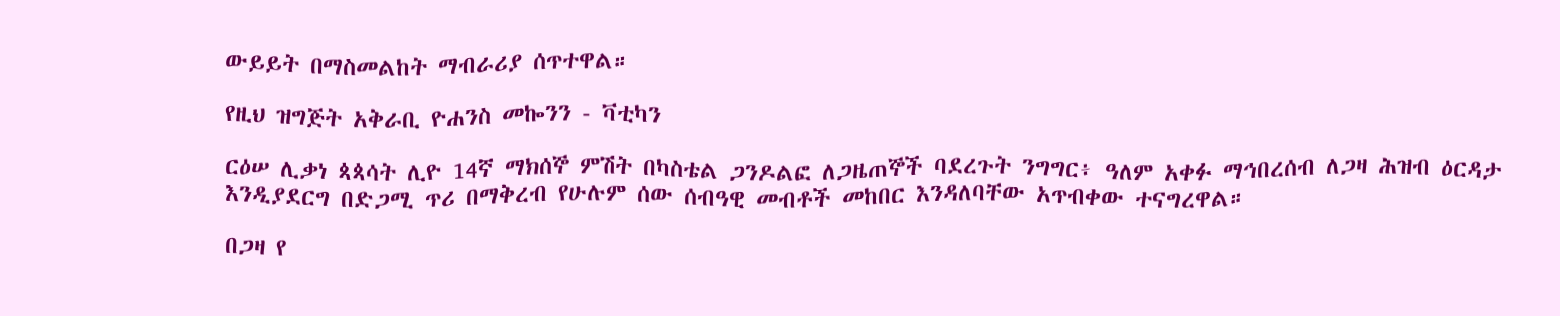ውይይት በማስመልከት ማብራሪያ ሰጥተዋል።

የዚህ ዝግጅት አቅራቢ ዮሐንስ መኰንን - ቫቲካን

ርዕሠ ሊቃነ ጳጳሳት ሊዮ 14ኛ ማክሰኞ ምሽት በካስቴል ጋንዶልፎ ለጋዜጠኞች ባደረጉት ንግግር፥ ዓለም አቀፉ ማኅበረሰብ ለጋዛ ሕዝብ ዕርዳታ እንዲያደርግ በድጋሚ ጥሪ በማቅረብ የሁሉም ሰው ሰብዓዊ መብቶች መከበር እንዳለባቸው አጥብቀው ተናግረዋል።

በጋዛ የ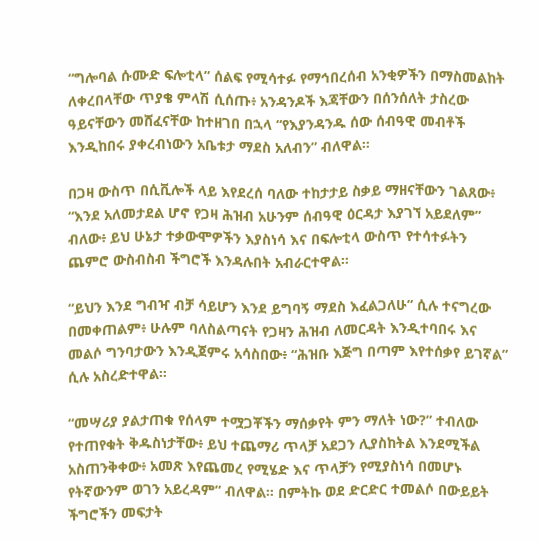“ግሎባል ሱሙድ ፍሎቲላ” ሰልፍ የሚሳተፉ የማኅበረሰብ አንቂዎችን በማስመልከት ለቀረበላቸው ጥያቄ ምላሽ ሲሰጡ፥ አንዳንዶች እጃቸውን በሰንሰለት ታስረው ዓይናቸውን መሸፈናቸው ከተዘገበ በኋላ “የእያንዳንዱ ሰው ሰብዓዊ መብቶች እንዲከበሩ ያቀረብነውን አቤቱታ ማደስ አለብን” ብለዋል።

በጋዛ ውስጥ በሲቪሎች ላይ እየደረሰ ባለው ተከታታይ ስቃይ ማዘናቸውን ገልጸው፥ “እንደ አለመታደል ሆኖ የጋዛ ሕዝብ አሁንም ሰብዓዊ ዕርዳታ እያገኘ አይደለም” ብለው፥ ይህ ሁኔታ ተቃውሞዎችን እያስነሳ እና በፍሎቲላ ውስጥ የተሳተፉትን ጨምሮ ውስብስብ ችግሮች እንዳሉበት አብራርተዋል።

“ይህን እንደ ግብዣ ብቻ ሳይሆን እንደ ይግባኝ ማደስ እፈልጋለሁ” ሲሉ ተናግረው በመቀጠልም፥ ሁሉም ባለስልጣናት የጋዛን ሕዝብ ለመርዳት እንዲተባበሩ እና መልሶ ግንባታውን እንዲጀምሩ አሳስበው፥ “ሕዝቡ እጅግ በጣም እየተሰቃየ ይገኛል” ሲሉ አስረድተዋል።

“መሣሪያ ያልታጠቁ የሰላም ተሟጋቾችን ማሰቃየት ምን ማለት ነው?” ተብለው የተጠየቁት ቅዱስነታቸው፥ ይህ ተጨማሪ ጥላቻ አደጋን ሊያስከትል እንደሚችል አስጠንቅቀው፥ አመጽ እየጨመረ የሚሄድ እና ጥላቻን የሚያስነሳ በመሆኑ የትኛውንም ወገን አይረዳም” ብለዋል። በምትኩ ወደ ድርድር ተመልሶ በውይይት ችግሮችን መፍታት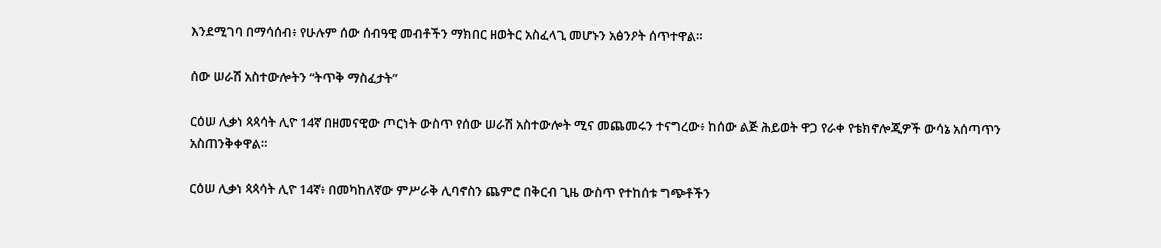እንደሚገባ በማሳሰብ፥ የሁሉም ሰው ሰብዓዊ መብቶችን ማክበር ዘወትር አስፈላጊ መሆኑን አፅንዖት ሰጥተዋል።

ሰው ሠራሽ አስተውሎትን “ትጥቅ ማስፈታት”

ርዕሠ ሊቃነ ጳጳሳት ሊዮ 14ኛ በዘመናዊው ጦርነት ውስጥ የሰው ሠራሽ አስተውሎት ሚና መጨመሩን ተናግረው፥ ከሰው ልጅ ሕይወት ዋጋ የራቀ የቴክኖሎጂዎች ውሳኔ አሰጣጥን አስጠንቅቀዋል።

ርዕሠ ሊቃነ ጳጳሳት ሊዮ 14ኛ፥ በመካከለኛው ምሥራቅ ሊባኖስን ጨምሮ በቅርብ ጊዜ ውስጥ የተከሰቱ ግጭቶችን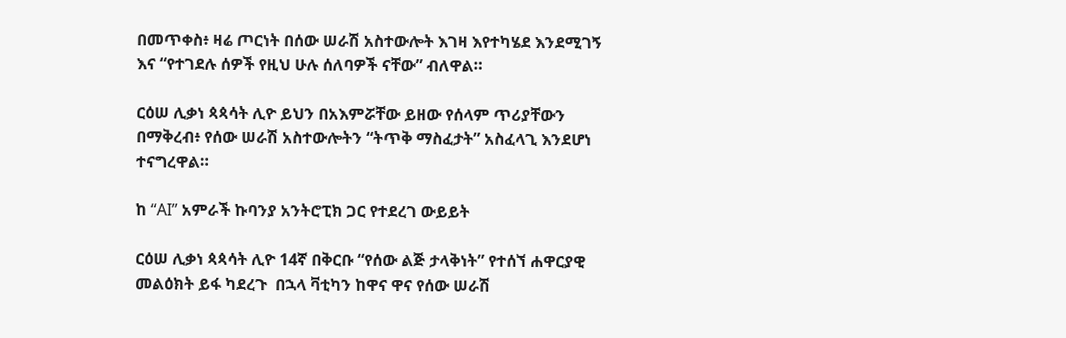በመጥቀስ፥ ዛሬ ጦርነት በሰው ሠራሽ አስተውሎት እገዛ እየተካሄደ እንደሚገኝ እና “የተገደሉ ሰዎች የዚህ ሁሉ ሰለባዎች ናቸው” ብለዋል።

ርዕሠ ሊቃነ ጳጳሳት ሊዮ ይህን በአእምሯቸው ይዘው የሰላም ጥሪያቸውን በማቅረብ፥ የሰው ሠራሽ አስተውሎትን “ትጥቅ ማስፈታት” አስፈላጊ እንደሆነ ተናግረዋል።

ከ “AI” አምራች ኩባንያ አንትሮፒክ ጋር የተደረገ ውይይት

ርዕሠ ሊቃነ ጳጳሳት ሊዮ 14ኛ በቅርቡ “የሰው ልጅ ታላቅነት” የተሰኘ ሐዋርያዊ መልዕክት ይፋ ካደረጉ  በኋላ ቫቲካን ከዋና ዋና የሰው ሠራሽ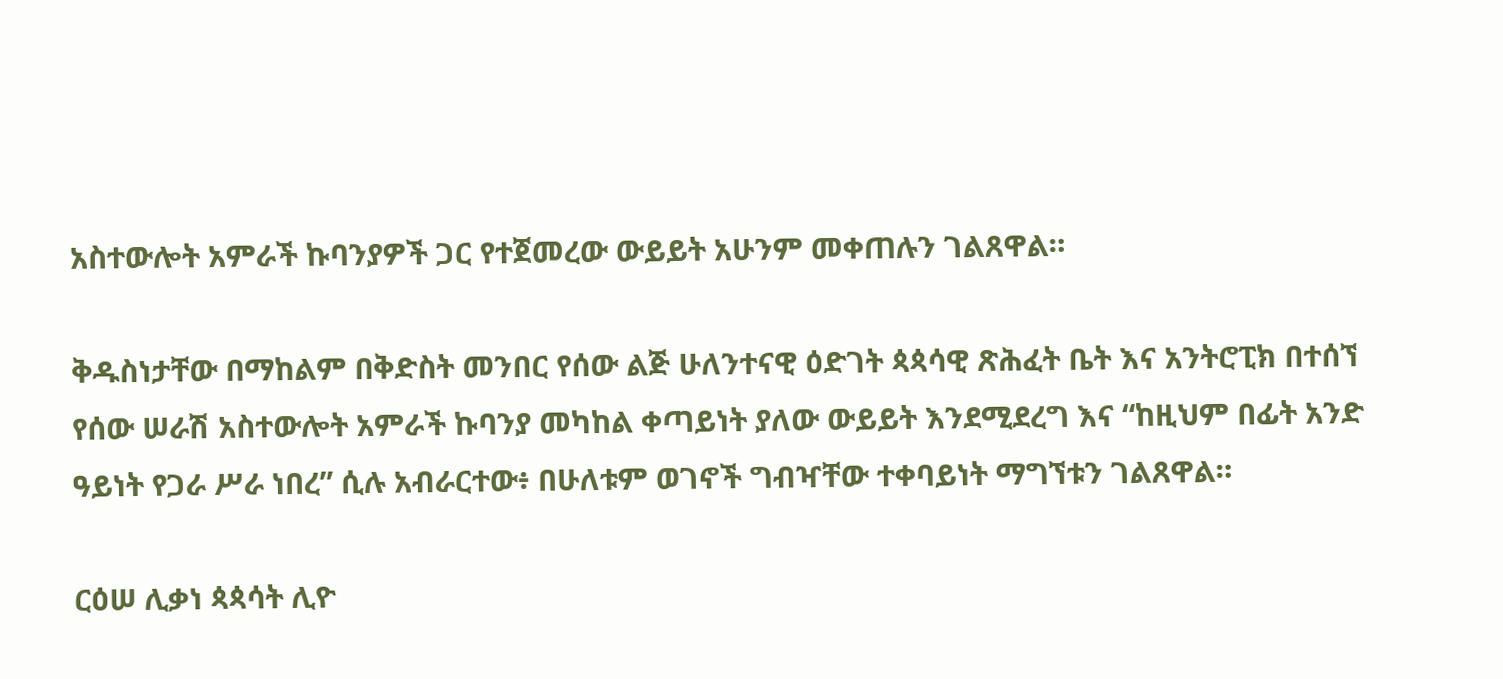አስተውሎት አምራች ኩባንያዎች ጋር የተጀመረው ውይይት አሁንም መቀጠሉን ገልጸዋል።

ቅዱስነታቸው በማከልም በቅድስት መንበር የሰው ልጅ ሁለንተናዊ ዕድገት ጳጳሳዊ ጽሕፈት ቤት እና አንትሮፒክ በተሰኘ የሰው ሠራሽ አስተውሎት አምራች ኩባንያ መካከል ቀጣይነት ያለው ውይይት እንደሚደረግ እና “ከዚህም በፊት አንድ ዓይነት የጋራ ሥራ ነበረ” ሲሉ አብራርተው፥ በሁለቱም ወገኖች ግብዣቸው ተቀባይነት ማግኘቱን ገልጸዋል።

ርዕሠ ሊቃነ ጳጳሳት ሊዮ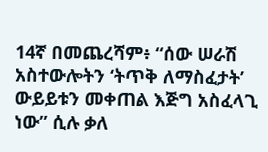14ኛ በመጨረሻም፥ “ሰው ሠራሽ አስተውሎትን ‘ትጥቅ ለማስፈታት’ ውይይቱን መቀጠል እጅግ አስፈላጊ ነው” ሲሉ ቃለ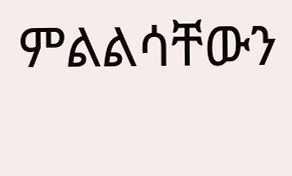ምልልሳቸውን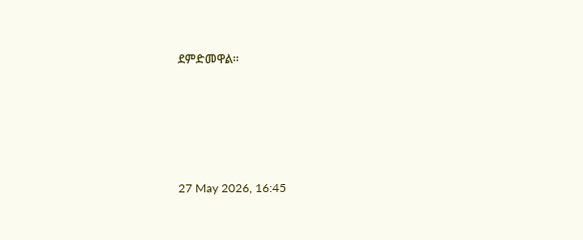ደምድመዋል።





27 May 2026, 16:45